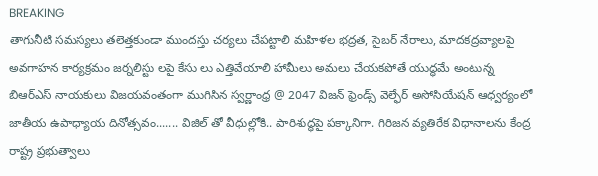BREAKING
తాగునీటి సమస్యలు తలెత్తకుండా ముందస్తు చర్యలు చేపట్టాలి మహిళల భద్రత, సైబర్ నేరాలు, మాదకద్రవ్యాలపై అవగాహన కార్యక్రమం జర్నలిస్టు లపై కేసు లు ఎత్తివేయాలి హామీలు అమలు చేయకపోతే యుద్ధమే అంటున్న బిఆర్ఎస్ నాయకులు విజయవంతంగా ముగిసిన స్వర్ణాంధ్ర @ 2047 విజన్ ఫ్రెండ్స్ వెల్ఫేర్ అసోసియేషన్ ఆధ్వర్యంలో జాతీయ ఉపాధ్యాయ దినోత్సవం....... విజిల్ తో వీధుల్లోకి.. పారిశుద్ధపై పక్కానిగా. గిరిజన వ్యతిరేక విధానాలను కేంద్ర రాష్ట్ర ప్రభుత్వాలు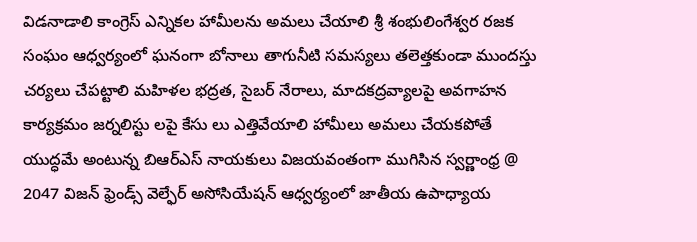విడనాడాలి కాంగ్రెస్ ఎన్నికల హామీలను అమలు చేయాలి శ్రీ శంభులింగేశ్వర రజక సంఘం ఆధ్వర్యంలో ఘనంగా బోనాలు తాగునీటి సమస్యలు తలెత్తకుండా ముందస్తు చర్యలు చేపట్టాలి మహిళల భద్రత, సైబర్ నేరాలు, మాదకద్రవ్యాలపై అవగాహన కార్యక్రమం జర్నలిస్టు లపై కేసు లు ఎత్తివేయాలి హామీలు అమలు చేయకపోతే యుద్ధమే అంటున్న బిఆర్ఎస్ నాయకులు విజయవంతంగా ముగిసిన స్వర్ణాంధ్ర @ 2047 విజన్ ఫ్రెండ్స్ వెల్ఫేర్ అసోసియేషన్ ఆధ్వర్యంలో జాతీయ ఉపాధ్యాయ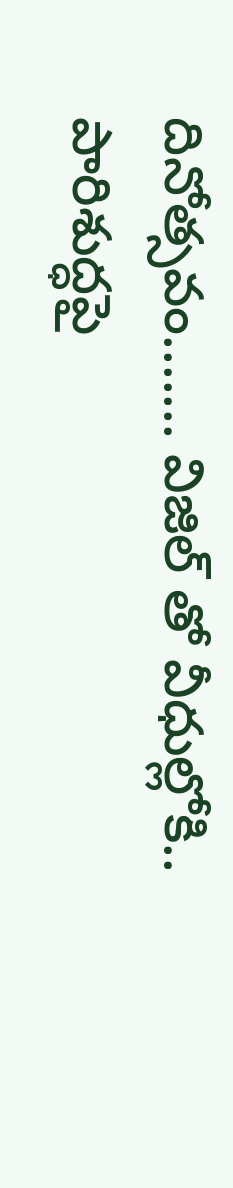దినోత్సవం....... విజిల్ తో వీధుల్లోకి.. పారిశుద్ధపై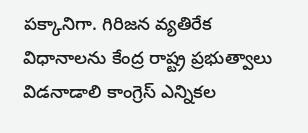పక్కానిగా. గిరిజన వ్యతిరేక విధానాలను కేంద్ర రాష్ట్ర ప్రభుత్వాలు విడనాడాలి కాంగ్రెస్ ఎన్నికల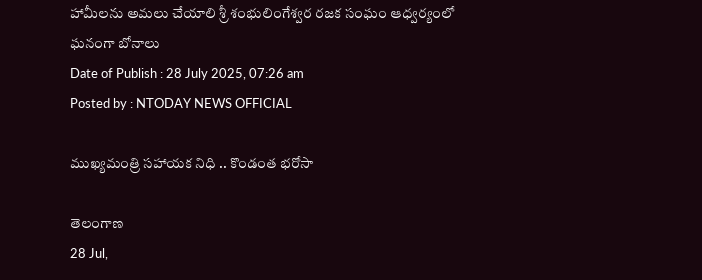హామీలను అమలు చేయాలి శ్రీ శంభులింగేశ్వర రజక సంఘం ఆధ్వర్యంలో ఘనంగా బోనాలు
Date of Publish : 28 July 2025, 07:26 am
Posted by : NTODAY NEWS OFFICIAL

ముఖ్యమంత్రి సహాయక నిధి .. కొండంత భరోసా

తెలంగాణ
28 Jul,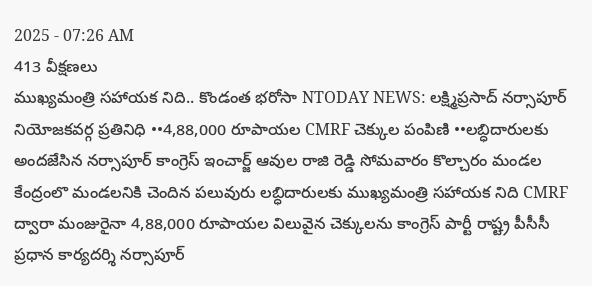2025 - 07:26 AM
413 వీక్షణలు
ముఖ్యమంత్రి సహాయక నిది.. కొండంత భరోసా NTODAY NEWS: లక్ష్మిప్రసాద్ నర్సాపూర్ నియోజకవర్గ ప్రతినిధి ••4,88,000 రూపాయల CMRF చెక్కుల పంపిణి ••లబ్ధిదారులకు అందజేసిన నర్సాపూర్ కాంగ్రెస్ ఇంచార్జ్ ఆవుల రాజి రెడ్డి సోమవారం కొల్చారం మండల కేంద్రంలొ మండలనికి చెందిన పలువురు లబ్ధిదారులకు ముఖ్యమంత్రి సహాయక నిది CMRF ద్వారా మంజురైనా 4,88,000 రూపాయల విలువైన చెక్కులను కాంగ్రెస్ పార్టీ రాష్ట్ర పీసీసీ ప్రధాన కార్యదర్శి నర్సాపూర్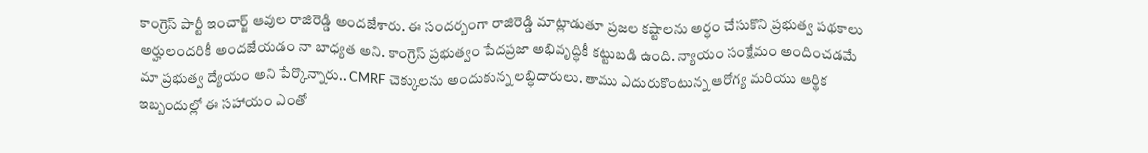కాంగ్రెస్ పార్టీ ఇంచార్జ్ ఆవుల రాజిరెడ్డి అందజేశారు. ఈ సందర్బంగా రాజిరెడ్డి మాట్లాడుతూ ప్రజల కష్టాలను అర్ధం చేసుకొని ప్రభుత్వ పథకాలు అర్హులందరికీ అందజేయడం నా బాధ్యత అని. కాంగ్రెస్ ప్రభుత్వం పేదప్రజా అభివృద్ధికీ కట్టుబడి ఉంది. న్యాయం సంక్షేమం అందించడమే మా ప్రభుత్వ ద్యేయం అని పేర్కొన్నారు.. CMRF చెక్కులను అందుకున్న లబ్ధిదారులు. తాము ఎదురుకొంటున్న ఆరోగ్య మరియు ఆర్థిక ఇబ్బందుల్లో ఈ సహాయం ఎంతో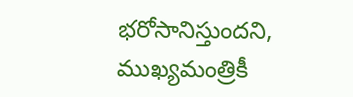భరోసానిస్తుందని, ముఖ్యమంత్రికీ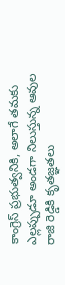కాంగ్రెస్ ప్రభుత్వనికి, అలాగే తమకు ఎల్లప్పుడూ అండగా నిలుస్తున్న ఆవుల రాజి రెడ్డికి కృతజ్ఞతలు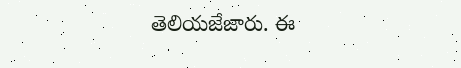తెలియజేజారు. ఈ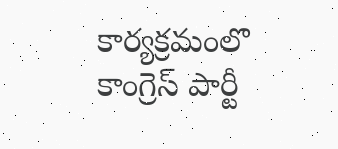కార్యక్రమంలొ కాంగ్రెస్ పార్టీ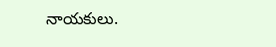నాయకులు.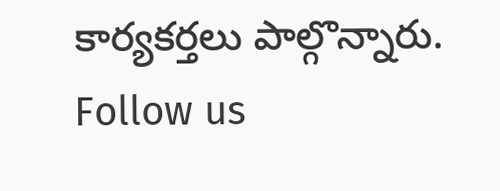కార్యకర్తలు పాల్గొన్నారు. Follow us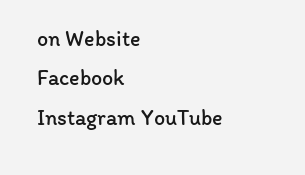on Website Facebook Instagram YouTube